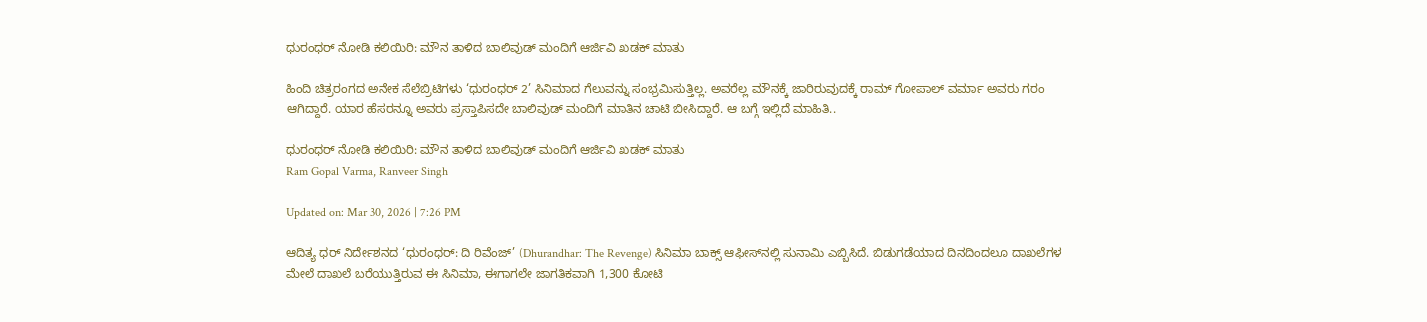ಧುರಂಧರ್ ನೋಡಿ ಕಲಿಯಿರಿ: ಮೌನ ತಾಳಿದ ಬಾಲಿವುಡ್ ಮಂದಿಗೆ ಆರ್ಜಿವಿ ಖಡಕ್ ಮಾತು

ಹಿಂದಿ ಚಿತ್ರರಂಗದ ಅನೇಕ ಸೆಲೆಬ್ರಿಟಿಗಳು ‘ಧುರಂಧರ್ 2’ ಸಿನಿಮಾದ ಗೆಲುವನ್ನು ಸಂಭ್ರಮಿಸುತ್ತಿಲ್ಲ. ಅವರೆಲ್ಲ ಮೌನಕ್ಕೆ ಜಾರಿರುವುದಕ್ಕೆ ರಾಮ್ ಗೋಪಾಲ್ ವರ್ಮಾ ಅವರು ಗರಂ ಆಗಿದ್ದಾರೆ. ಯಾರ ಹೆಸರನ್ನೂ ಅವರು ಪ್ರಸ್ತಾಪಿಸದೇ ಬಾಲಿವುಡ್ ಮಂದಿಗೆ ಮಾತಿನ ಚಾಟಿ ಬೀಸಿದ್ದಾರೆ. ಆ ಬಗ್ಗೆ ಇಲ್ಲಿದೆ ಮಾಹಿತಿ..

ಧುರಂಧರ್ ನೋಡಿ ಕಲಿಯಿರಿ: ಮೌನ ತಾಳಿದ ಬಾಲಿವುಡ್ ಮಂದಿಗೆ ಆರ್ಜಿವಿ ಖಡಕ್ ಮಾತು
Ram Gopal Varma, Ranveer Singh

Updated on: Mar 30, 2026 | 7:26 PM

ಆದಿತ್ಯ ಧರ್ ನಿರ್ದೇಶನದ ‘ಧುರಂಧರ್: ದಿ ರಿವೆಂಜ್’ (Dhurandhar: The Revenge) ಸಿನಿಮಾ ಬಾಕ್ಸ್ ಆಫೀಸ್‌ನಲ್ಲಿ ಸುನಾಮಿ ಎಬ್ಬಿಸಿದೆ. ಬಿಡುಗಡೆಯಾದ ದಿನದಿಂದಲೂ ದಾಖಲೆಗಳ ಮೇಲೆ ದಾಖಲೆ ಬರೆಯುತ್ತಿರುವ ಈ ಸಿನಿಮಾ, ಈಗಾಗಲೇ ಜಾಗತಿಕವಾಗಿ 1,300 ಕೋಟಿ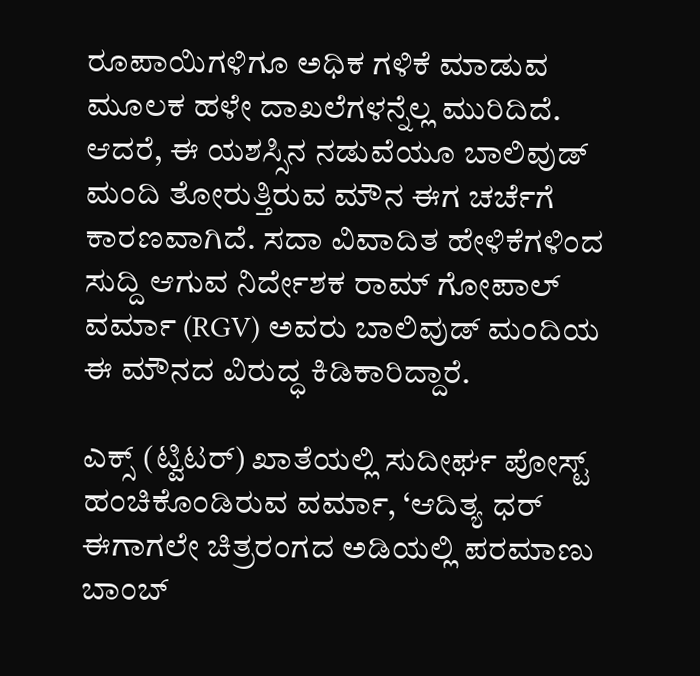ರೂಪಾಯಿಗಳಿಗೂ ಅಧಿಕ ಗಳಿಕೆ ಮಾಡುವ ಮೂಲಕ ಹಳೇ ದಾಖಲೆಗಳನ್ನೆಲ್ಲ ಮುರಿದಿದೆ. ಆದರೆ, ಈ ಯಶಸ್ಸಿನ ನಡುವೆಯೂ ಬಾಲಿವುಡ್ ಮಂದಿ ತೋರುತ್ತಿರುವ ಮೌನ ಈಗ ಚರ್ಚೆಗೆ ಕಾರಣವಾಗಿದೆ. ಸದಾ ವಿವಾದಿತ ಹೇಳಿಕೆಗಳಿಂದ ಸುದ್ದಿ ಆಗುವ ನಿರ್ದೇಶಕ ರಾಮ್ ಗೋಪಾಲ್ ವರ್ಮಾ (RGV) ಅವರು ಬಾಲಿವುಡ್ ಮಂದಿಯ ಈ ಮೌನದ ವಿರುದ್ಧ ಕಿಡಿಕಾರಿದ್ದಾರೆ.

ಎಕ್ಸ್ (ಟ್ವಿಟರ್) ಖಾತೆಯಲ್ಲಿ ಸುದೀರ್ಘ ಪೋಸ್ಟ್ ಹಂಚಿಕೊಂಡಿರುವ ವರ್ಮಾ, ‘ಆದಿತ್ಯ ಧರ್ ಈಗಾಗಲೇ ಚಿತ್ರರಂಗದ ಅಡಿಯಲ್ಲಿ ಪರಮಾಣು ಬಾಂಬ್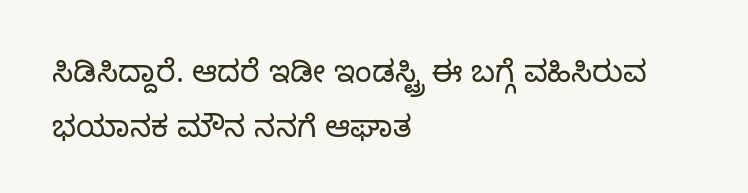ಸಿಡಿಸಿದ್ದಾರೆ. ಆದರೆ ಇಡೀ ಇಂಡಸ್ಟ್ರಿ ಈ ಬಗ್ಗೆ ವಹಿಸಿರುವ ಭಯಾನಕ ಮೌನ ನನಗೆ ಆಘಾತ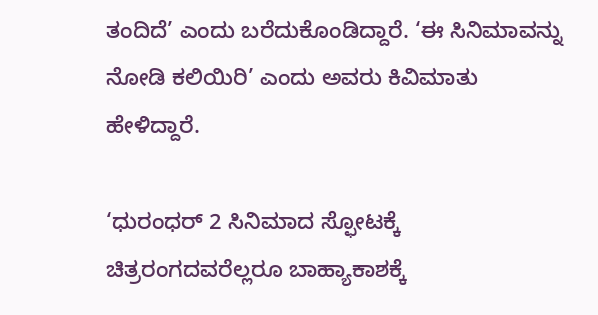ತಂದಿದೆ’ ಎಂದು ಬರೆದುಕೊಂಡಿದ್ದಾರೆ. ‘ಈ ಸಿನಿಮಾವನ್ನು ನೋಡಿ ಕಲಿಯಿರಿ’ ಎಂದು ಅವರು ಕಿವಿಮಾತು ಹೇಳಿದ್ದಾರೆ.

‘ಧುರಂಧರ್ 2 ಸಿನಿಮಾದ ಸ್ಫೋಟಕ್ಕೆ ಚಿತ್ರರಂಗದವರೆಲ್ಲರೂ ಬಾಹ್ಯಾಕಾಶಕ್ಕೆ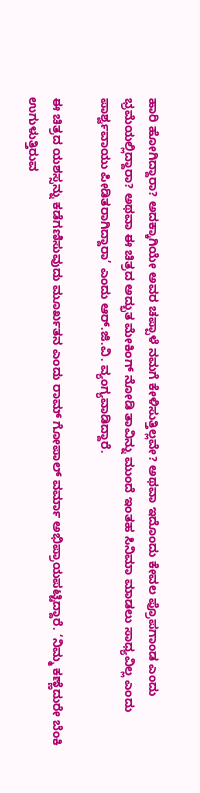ಹಾರಿ ಹೋಗಿದ್ದಾರಾ? ಅದಕ್ಕಾಗಿಯೇ ಅವರ ಚಪ್ಪಾಳೆ ನಮಗೆ ಕೇಳಿಸುತ್ತಿಲ್ಲವೇ? ಅಥವಾ ಇದೊಂದು ಕೇವಲ ಪ್ರೊಪಗಾಂಡ ಎಂದು ಭ್ರಮೆಯಲ್ಲಿದ್ದಾರಾ? ಅಥವಾ ಈ ಚಿತ್ರದ ಅದ್ಭುತ ಮೇಕಿಂಗ್ ನೋಡಿ ತಾವಿನ್ನು ಮುಂದೆ ಇಂತಹ ಸಿನಿಮಾ ಮಾಡಲು ಸಾಧ್ಯವಿಲ್ಲ ಎಂದು ಪಾರ್ಶ್ವವಾಯು ಪೀಡಿತರಾಗಿದ್ದಾರಾ’ ಎಂದು ಆರ್‌.ಜಿ.ವಿ. ವ್ಯಂಗ್ಯವಾಡಿದ್ದಾರೆ.

ಈ ಚಿತ್ರದ ಯಶಸ್ಸನ್ನು ಕಡೆಗಣಿಸುವುದು ಮೂರ್ಖತನ ಎಂದು ರಾಮ್ ಗೋಪಾಲ್ ವರ್ಮಾ ಅಭಿಪ್ರಾಯಪಟ್ಟಿದ್ದಾರೆ. ‘ನಿಮ್ಮ ಕಣ್ಣೆದುರೇ ಬೆಂಕಿ ಉಗುಳುತ್ತಿರುವ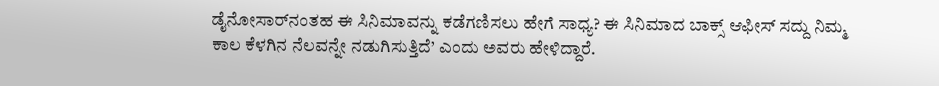ಡೈನೋಸಾರ್‌ನಂತಹ ಈ ಸಿನಿಮಾವನ್ನು ಕಡೆಗಣಿಸಲು ಹೇಗೆ ಸಾಧ್ಯ? ಈ ಸಿನಿಮಾದ ಬಾಕ್ಸ್ ಆಫೀಸ್ ಸದ್ದು ನಿಮ್ಮ ಕಾಲ ಕೆಳಗಿನ ನೆಲವನ್ನೇ ನಡುಗಿಸುತ್ತಿದೆ’ ಎಂದು ಅವರು ಹೇಳಿದ್ದಾರೆ.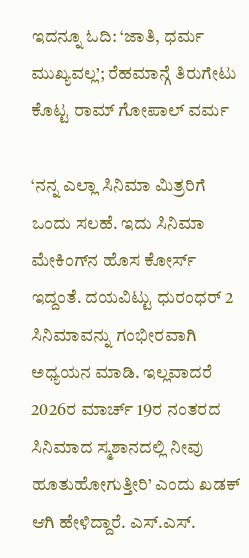ಇದನ್ನೂ ಓದಿ: ‘ಜಾತಿ, ಧರ್ಮ ಮುಖ್ಯವಲ್ಲ’; ರೆಹಮಾನ್ಗೆ ತಿರುಗೇಟು ಕೊಟ್ಟ ರಾಮ್ ಗೋಪಾಲ್ ವರ್ಮ

‘ನನ್ನ ಎಲ್ಲಾ ಸಿನಿಮಾ ಮಿತ್ರರಿಗೆ ಒಂದು ಸಲಹೆ. ಇದು ಸಿನಿಮಾ ಮೇಕಿಂಗ್‌ನ ಹೊಸ ಕೋರ್ಸ್ ಇದ್ದಂತೆ. ದಯವಿಟ್ಟು ಧುರಂಧರ್ 2 ಸಿನಿಮಾವನ್ನು ಗಂಭೀರವಾಗಿ ಅಧ್ಯಯನ ಮಾಡಿ. ಇಲ್ಲವಾದರೆ 2026ರ ಮಾರ್ಚ್ 19ರ ನಂತರದ ಸಿನಿಮಾದ ಸ್ಮಶಾನದಲ್ಲಿ ನೀವು ಹೂತುಹೋಗುತ್ತೀರಿ’ ಎಂದು ಖಡಕ್ ಆಗಿ ಹೇಳಿದ್ದಾರೆ. ಎಸ್.ಎಸ್.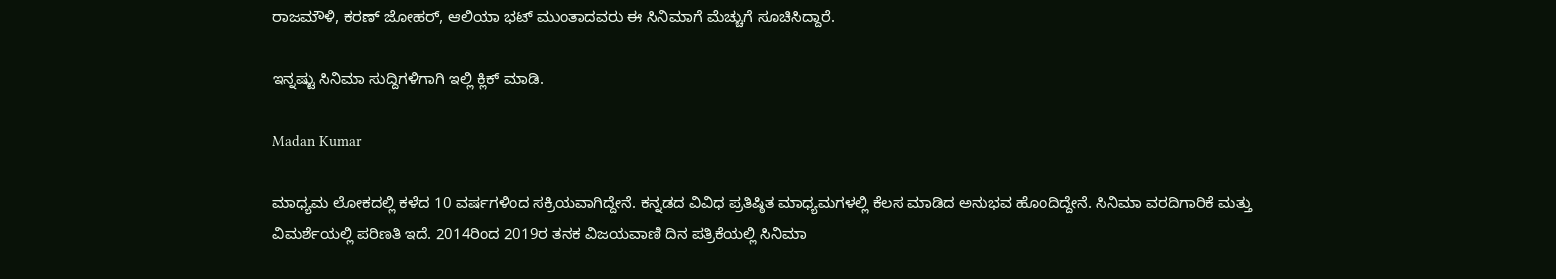ರಾಜಮೌಳಿ, ಕರಣ್ ಜೋಹರ್, ಆಲಿಯಾ ಭಟ್ ಮುಂತಾದವರು ಈ ಸಿನಿಮಾಗೆ ಮೆಚ್ಚುಗೆ ಸೂಚಿಸಿದ್ದಾರೆ.

ಇನ್ನಷ್ಟು ಸಿನಿಮಾ ಸುದ್ದಿಗಳಿಗಾಗಿ ಇಲ್ಲಿ ಕ್ಲಿಕ್ ಮಾಡಿ.

Madan Kumar

ಮಾಧ್ಯಮ ಲೋಕದಲ್ಲಿ ಕಳೆದ 10 ವರ್ಷಗಳಿಂದ ಸಕ್ರಿಯವಾಗಿದ್ದೇನೆ. ಕನ್ನಡದ ವಿವಿಧ ಪ್ರತಿಷ್ಠಿತ ಮಾಧ್ಯಮಗಳಲ್ಲಿ ಕೆಲಸ ಮಾಡಿದ ಅನುಭವ ಹೊಂದಿದ್ದೇನೆ. ಸಿನಿಮಾ ವರದಿಗಾರಿಕೆ ಮತ್ತು ವಿಮರ್ಶೆಯಲ್ಲಿ ಪರಿಣತಿ ಇದೆ. 2014ರಿಂದ 2019ರ ತನಕ ವಿಜಯವಾಣಿ ದಿನ ಪತ್ರಿಕೆಯಲ್ಲಿ ಸಿನಿಮಾ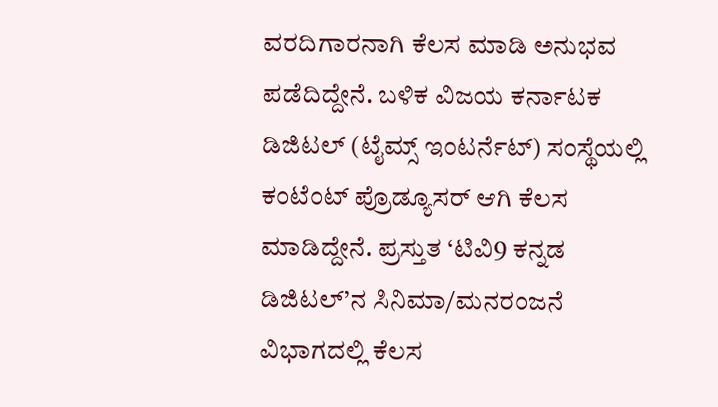ವರದಿಗಾರನಾಗಿ ಕೆಲಸ ಮಾಡಿ ಅನುಭವ ಪಡೆದಿದ್ದೇನೆ. ಬಳಿಕ ವಿಜಯ ಕರ್ನಾಟಕ ಡಿಜಿಟಲ್ (ಟೈಮ್ಸ್ ಇಂಟರ್ನೆಟ್) ಸಂಸ್ಥೆಯಲ್ಲಿ ಕಂಟೆಂಟ್ ಪ್ರೊಡ್ಯೂಸರ್ ಆಗಿ ಕೆಲಸ ಮಾಡಿದ್ದೇನೆ. ಪ್ರಸ್ತುತ ‘ಟಿವಿ9 ಕನ್ನಡ ಡಿಜಿಟಲ್’ನ ಸಿನಿಮಾ/ಮನರಂಜನೆ ವಿಭಾಗದಲ್ಲಿ ಕೆಲಸ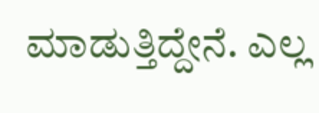ಮಾಡುತ್ತಿದ್ದೇನೆ. ಎಲ್ಲ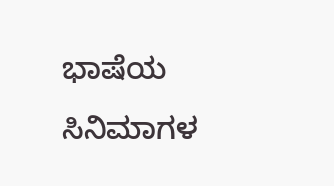ಭಾಷೆಯ ಸಿನಿಮಾಗಳ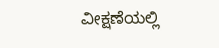ವೀಕ್ಷಣೆಯಲ್ಲಿ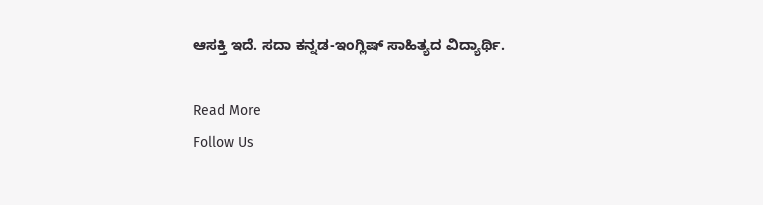ಆಸಕ್ತಿ ಇದೆ. ಸದಾ ಕನ್ನಡ-ಇಂಗ್ಲಿಷ್ ಸಾಹಿತ್ಯದ ವಿದ್ಯಾರ್ಥಿ.

Read More
Follow Us